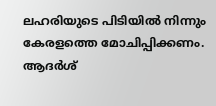ലഹരിയുടെ പിടിയില്‍ നിന്നും കേരളത്തെ മോചിപ്പിക്കണം. ആദര്‍ശ്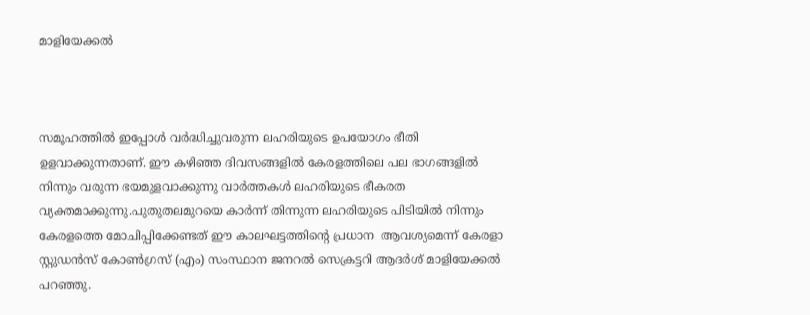മാളിയേക്കല്‍



സമൂഹത്തില്‍ ഇപ്പോള്‍ വര്‍ദ്ധിച്ചുവരുന്ന ലഹരിയുടെ ഉപയോഗം ഭീതി ഉളവാക്കുന്നതാണ്. ഈ കഴിഞ്ഞ ദിവസങ്ങളില്‍ കേരളത്തിലെ പല ഭാഗങ്ങളില്‍ നിന്നും വരുന്ന ഭയമുളവാക്കുന്നു വാര്‍ത്തകള്‍ ലഹരിയുടെ ഭീകരത വ്യക്തമാക്കുന്നു.പുതുതലമുറയെ കാര്‍ന്ന് തിന്നുന്ന ലഹരിയുടെ പിടിയില്‍ നിന്നും കേരളത്തെ മോചിപ്പിക്കേണ്ടത് ഈ കാലഘട്ടത്തിന്റെ പ്രധാന  ആവശ്യമെന്ന് കേരളാ സ്റ്റുഡന്‍സ് കോണ്‍ഗ്രസ് (എം) സംസ്ഥാന ജനറല്‍ സെക്രട്ടറി ആദര്‍ശ് മാളിയേക്കല്‍ പറഞ്ഞു.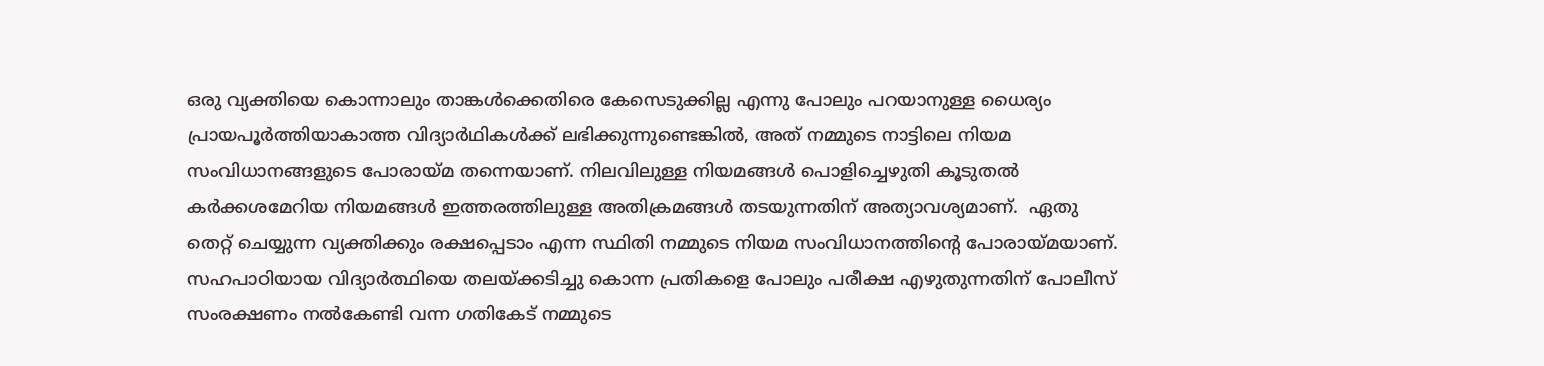ഒരു വ്യക്തിയെ കൊന്നാലും താങ്കള്‍ക്കെതിരെ കേസെടുക്കില്ല എന്നു പോലും പറയാനുള്ള ധൈര്യം പ്രായപൂര്‍ത്തിയാകാത്ത വിദ്യാര്‍ഥികള്‍ക്ക് ലഭിക്കുന്നുണ്ടെങ്കില്‍, അത് നമ്മുടെ നാട്ടിലെ നിയമ സംവിധാനങ്ങളുടെ പോരായ്മ തന്നെയാണ്. നിലവിലുള്ള നിയമങ്ങള്‍ പൊളിച്ചെഴുതി കൂടുതല്‍ കര്‍ക്കശമേറിയ നിയമങ്ങള്‍ ഇത്തരത്തിലുള്ള അതിക്രമങ്ങള്‍ തടയുന്നതിന് അത്യാവശ്യമാണ്.  ഏതു തെറ്റ് ചെയ്യുന്ന വ്യക്തിക്കും രക്ഷപ്പെടാം എന്ന സ്ഥിതി നമ്മുടെ നിയമ സംവിധാനത്തിന്റെ പോരായ്മയാണ്. സഹപാഠിയായ വിദ്യാര്‍ത്ഥിയെ തലയ്ക്കടിച്ചു കൊന്ന പ്രതികളെ പോലും പരീക്ഷ എഴുതുന്നതിന് പോലീസ് സംരക്ഷണം നല്‍കേണ്ടി വന്ന ഗതികേട് നമ്മുടെ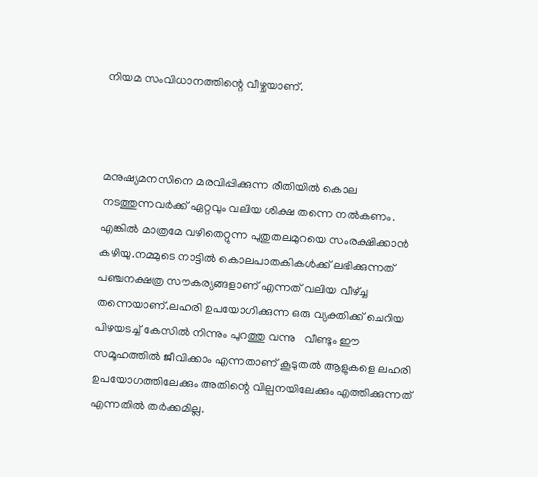നിയമ സംവിധാനത്തിന്റെ വീഴ്ചയാണ്.



മനുഷ്യമനസിനെ മരവിപ്പിക്കുന്ന രീതിയില്‍ കൊല നടത്തുന്നവര്‍ക്ക് ഏറ്റവും വലിയ ശിക്ഷ തന്നെ നല്‍കണം. എങ്കില്‍ മാത്രമേ വഴിതെറ്റുന്ന പുതുതലമുറയെ സംരക്ഷിക്കാന്‍ കഴിയു.നമ്മുടെ നാട്ടില്‍ കൊലപാതകികള്‍ക്ക് ലഭിക്കുന്നത് പഞ്ചനക്ഷത്ര സൗകര്യങ്ങളാണ് എന്നത് വലിയ വീഴ്ച്ച തന്നെയാണ്.ലഹരി ഉപയോഗിക്കുന്ന ഒരു വ്യക്തിക്ക് ചെറിയ പിഴയടച്ച് കേസില്‍ നിന്നും പുറത്തു വന്നു   വീണ്ടും ഈ സമൂഹത്തില്‍ ജീവിക്കാം എന്നതാണ് കൂടുതല്‍ ആളുകളെ ലഹരി ഉപയോഗത്തിലേക്കും അതിന്റെ വില്പനയിലേക്കും എത്തിക്കുന്നത് എന്നതില്‍ തര്‍ക്കമില്ല.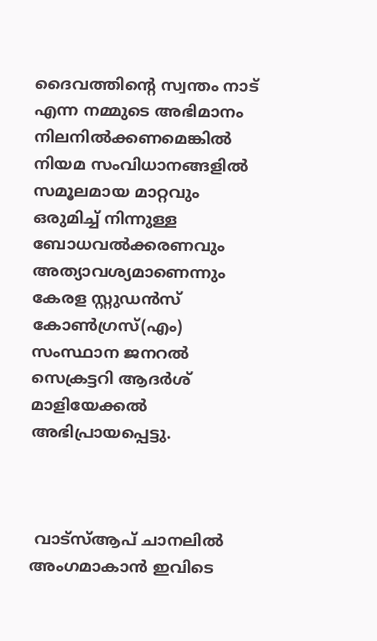ദൈവത്തിന്റെ സ്വന്തം നാട് എന്ന നമ്മുടെ അഭിമാനം  നിലനില്‍ക്കണമെങ്കില്‍  നിയമ സംവിധാനങ്ങളില്‍ സമൂലമായ മാറ്റവും ഒരുമിച്ച് നിന്നുള്ള ബോധവല്‍ക്കരണവും അത്യാവശ്യമാണെന്നും കേരള സ്റ്റുഡന്‍സ് കോണ്‍ഗ്രസ്(എം) സംസ്ഥാന ജനറല്‍ സെക്രട്ടറി ആദര്‍ശ് മാളിയേക്കല്‍ അഭിപ്രായപ്പെട്ടു.



 വാട്‌സ്ആപ് ചാനലില്‍ അംഗമാകാന്‍ ഇവിടെ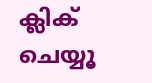ക്ലിക് ചെയ്യൂ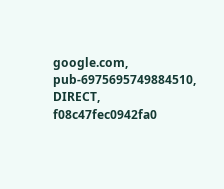google.com, pub-6975695749884510, DIRECT, f08c47fec0942fa0